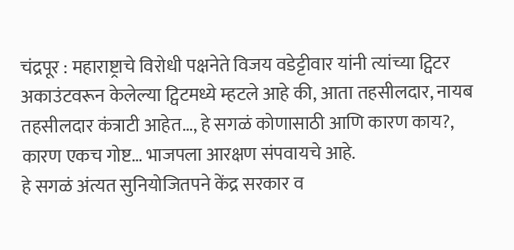चंद्रपूर : महाराष्ट्राचे विरोधी पक्षनेते विजय वडेट्टीवार यांनी त्यांच्या ट्विटर अकाउंटवरून केलेल्या ट्विटमध्ये म्हटले आहे की, आता तहसीलदार, नायब तहसीलदार कंत्राटी आहेत…, हे सगळं कोणासाठी आणि कारण काय?, कारण एकच गोष्ट… भाजपला आरक्षण संपवायचे आहे.
हे सगळं अंत्यत सुनियोजितपने केंद्र सरकार व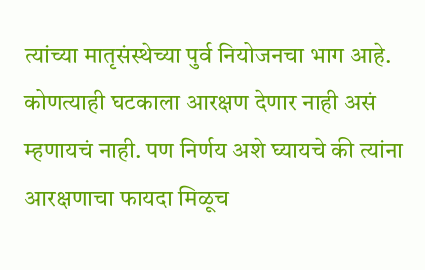त्यांच्या मातृसंस्थेच्या पुर्व नियोजनचा भाग आहे. कोणत्याही घटकाला आरक्षण देणार नाही असं म्हणायचं नाही. पण निर्णय अशे घ्यायचे की त्यांना आरक्षणाचा फायदा मिळूच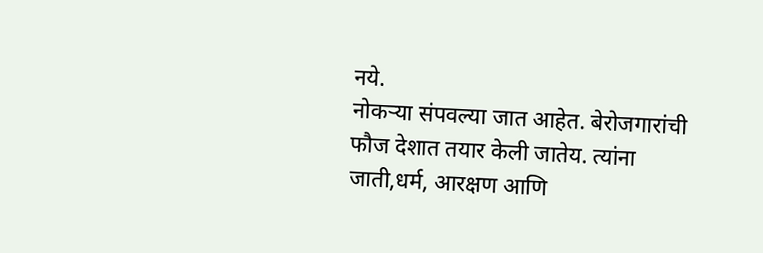नये.
नोकऱ्या संपवल्या जात आहेत. बेरोजगारांची फौज देशात तयार केली जातेय. त्यांना जाती,धर्म, आरक्षण आणि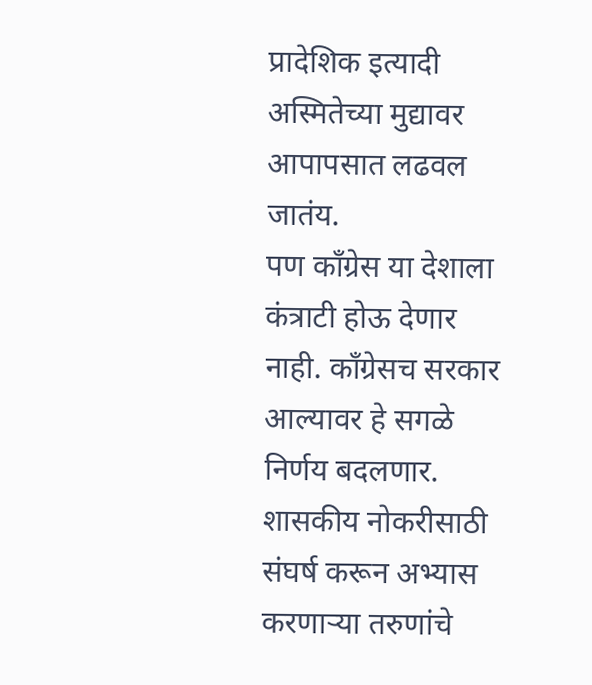प्रादेशिक इत्यादी अस्मितेच्या मुद्यावर आपापसात लढवल जातंय.
पण काँग्रेस या देशाला कंत्राटी होऊ देणार नाही. काँग्रेसच सरकार आल्यावर हे सगळे निर्णय बदलणार. शासकीय नोकरीसाठी संघर्ष करून अभ्यास करणाऱ्या तरुणांचे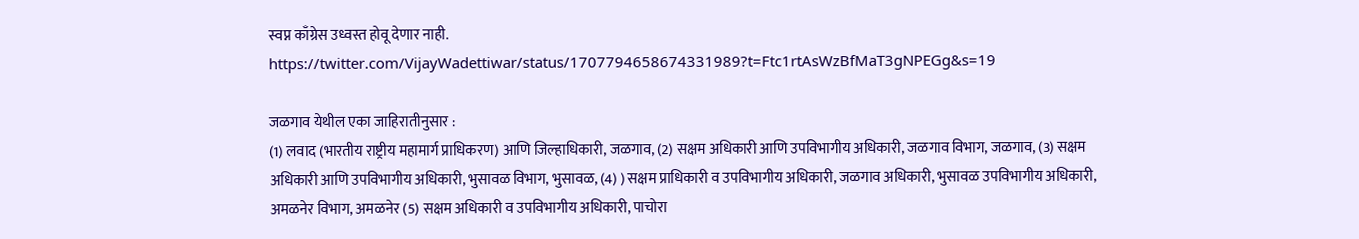स्वप्न काँग्रेस उध्वस्त होवू देणार नाही.
https://twitter.com/VijayWadettiwar/status/1707794658674331989?t=Ftc1rtAsWzBfMaT3gNPEGg&s=19

जळगाव येथील एका जाहिरातीनुसार :
(1) लवाद (भारतीय राष्ट्रीय महामार्ग प्राधिकरण) आणि जिल्हाधिकारी, जळगाव, (2) सक्षम अधिकारी आणि उपविभागीय अधिकारी, जळगाव विभाग, जळगाव, (3) सक्षम अधिकारी आणि उपविभागीय अधिकारी, भुसावळ विभाग, भुसावळ, (4) ) सक्षम प्राधिकारी व उपविभागीय अधिकारी, जळगाव अधिकारी, भुसावळ उपविभागीय अधिकारी, अमळनेर विभाग, अमळनेर (5) सक्षम अधिकारी व उपविभागीय अधिकारी, पाचोरा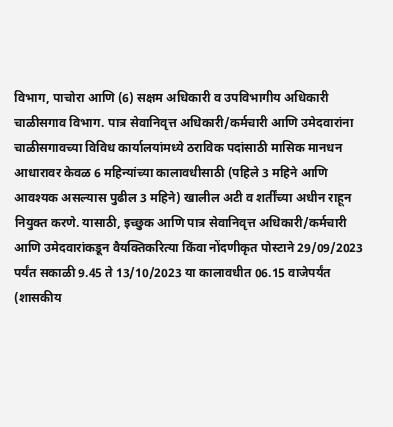विभाग, पाचोरा आणि (6) सक्षम अधिकारी व उपविभागीय अधिकारी चाळीसगाव विभाग. पात्र सेवानिवृत्त अधिकारी/कर्मचारी आणि उमेदवारांना चाळीसगावच्या विविध कार्यालयांमध्ये ठराविक पदांसाठी मासिक मानधन आधारावर केवळ 6 महिन्यांच्या कालावधीसाठी (पहिले 3 महिने आणि आवश्यक असल्यास पुढील 3 महिने) खालील अटी व शर्तींच्या अधीन राहून नियुक्त करणे. यासाठी, इच्छुक आणि पात्र सेवानिवृत्त अधिकारी/कर्मचारी आणि उमेदवारांकडून वैयक्तिकरित्या किंवा नोंदणीकृत पोस्टाने 29/09/2023 पर्यंत सकाळी 9.45 ते 13/10/2023 या कालावधीत 06.15 वाजेपर्यंत (शासकीय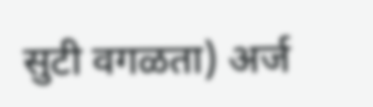सुटी वगळता) अर्ज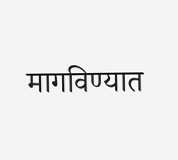मागविण्यात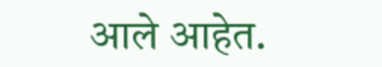आले आहेत.